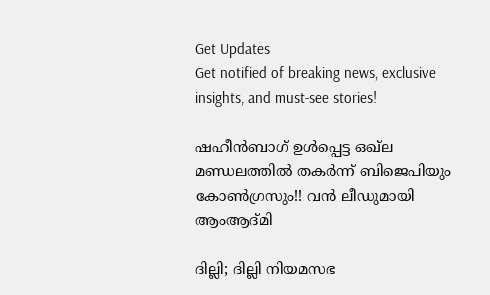Get Updates
Get notified of breaking news, exclusive insights, and must-see stories!

ഷഹീന്‍ബാഗ് ഉള്‍പ്പെട്ട ഒഖ്ല മണ്ഡലത്തില്‍ തകര്‍ന്ന് ബിജെപിയും കോണ്‍ഗ്രസും!! വന്‍ ലീഡുമായി ആംആദ്മി

ദില്ലി; ദില്ലി നിയമസഭ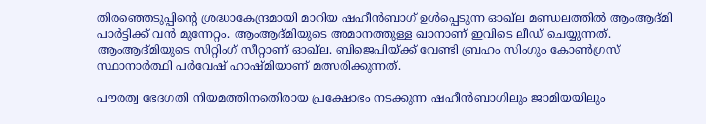തിരഞ്ഞെടുപ്പിന്‍റെ ശ്രദ്ധാകേന്ദ്രമായി മാറിയ ഷഹീന്‍ബാഗ് ഉള്‍പ്പെടുന്ന ഓഖ്ല മണ്ഡലത്തില്‍ ആംആദ്മി പാര്‍ട്ടിക്ക് വന്‍ മുന്നേറ്റം. ആംആദ്മിയുടെ അമാനത്തുള്ള ഖാനാണ് ഇവിടെ ലീഡ് ചെയ്യുന്നത്. ആംആദ്മിയുടെ സിറ്റിംഗ് സീറ്റാണ് ഓഖ്ല. ബിജെപിയ്ക്ക് വേണ്ടി ബ്രഹം സിംഗും കോണ്‍ഗ്രസ് സ്ഥാനാര്‍ത്ഥി പര്‍വേഷ് ഹാഷ്മിയാണ് മത്സരിക്കുന്നത്.

പൗരത്വ ഭേദഗതി നിയമത്തിനതെിരായ പ്രക്ഷോഭം നടക്കുന്ന ഷഹീന്‍ബാഗിലും ജാമിയയിലും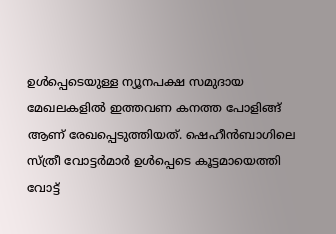ഉള്‍പ്പെടെയുള്ള ന്യൂനപക്ഷ സമുദായ മേഖലകളില്‍ ഇത്തവണ കനത്ത പോളിങ്ങ് ആണ് രേഖപ്പെടുത്തിയത്. ഷെഹീന്‍ബാഗിലെ സ്ത്രീ വോട്ടര്‍മാര്‍ ഉള്‍പ്പെടെ കൂട്ടമായെത്തി വോട്ട്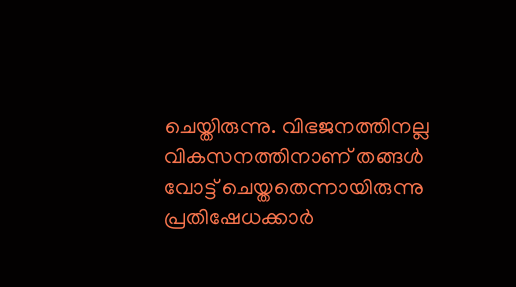ചെയ്തിരുന്നു. വിഭജനത്തിനല്ല വികസനത്തിനാണ് തങ്ങള്‍ വോട്ട് ചെയ്തതെന്നായിരുന്നു പ്രതിഷേധക്കാര്‍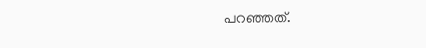പറഞ്ഞത്.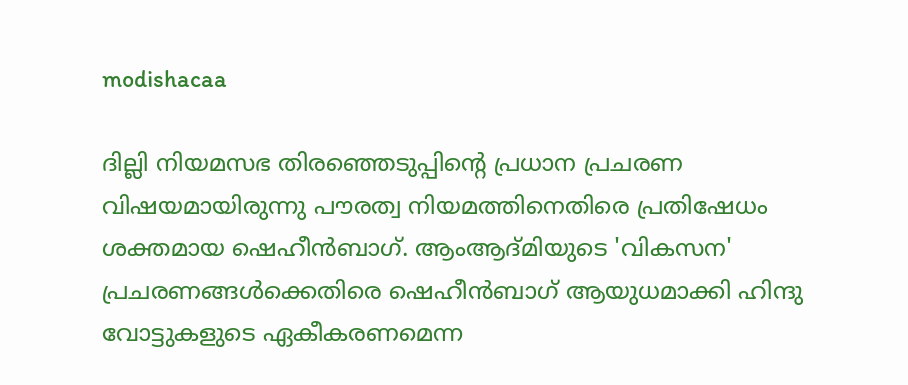modishacaa

ദില്ലി നിയമസഭ തിരഞ്ഞെടുപ്പിന്‍റെ പ്രധാന പ്രചരണ വിഷയമായിരുന്നു പൗരത്വ നിയമത്തിനെതിരെ പ്രതിഷേധം ശക്തമായ ഷെഹീന്‍ബാഗ്. ആംആദ്മിയുടെ 'വികസന' പ്രചരണങ്ങള്‍ക്കെതിരെ ഷെഹീന്‍ബാഗ് ആയുധമാക്കി ഹിന്ദു വോട്ടുകളുടെ ഏകീകരണമെന്ന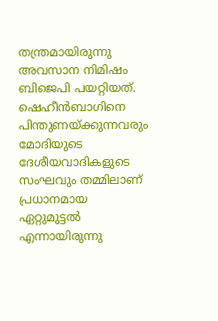തന്ത്രമായിരുന്നു അവസാന നിമിഷം ബിജെപി പയറ്റിയത്. ഷെഹീൻബാഗിനെ പിന്തുണയ്ക്കുന്നവരും മോദിയുടെ ദേശീയവാദികളുടെ സംഘവും തമ്മിലാണ് പ്രധാനമായ ഏറ്റുമുട്ടൽ എന്നായിരുന്നു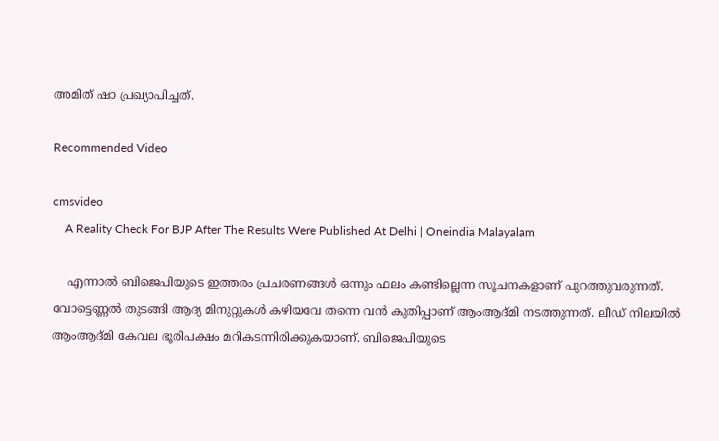അമിത് ഷാ പ്രഖ്യാപിച്ചത്.

Recommended Video

cmsvideo
    A Reality Check For BJP After The Results Were Published At Delhi | Oneindia Malayalam

    എന്നാല്‍ ബിജെപിയുടെ ഇത്തരം പ്രചരണങ്ങള്‍ ഒന്നും ഫലം കണ്ടില്ലെന്ന സൂചനകളാണ് പുറത്തുവരുന്നത്. വോട്ടെണ്ണല്‍ തുടങ്ങി ആദ്യ മിനുറ്റുകള്‍ കഴിയവേ തന്നെ വന്‍ കുതിപ്പാണ് ആംആദ്മി നടത്തുന്നത്. ലീഡ് നിലയില്‍ ആംആദ്മി കേവല ഭൂരിപക്ഷം മറികടന്നിരിക്കുകയാണ്. ബിജെപിയുടെ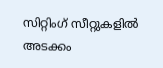സിറ്റിംഗ് സീറ്റുകളില്‍ അടക്കം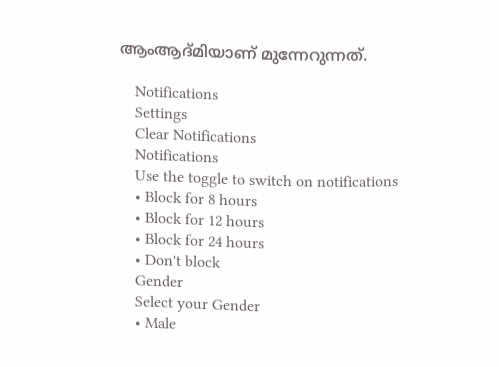ആംആദ്മിയാണ് മുന്നേറുന്നത്.

    Notifications
    Settings
    Clear Notifications
    Notifications
    Use the toggle to switch on notifications
    • Block for 8 hours
    • Block for 12 hours
    • Block for 24 hours
    • Don't block
    Gender
    Select your Gender
    • Male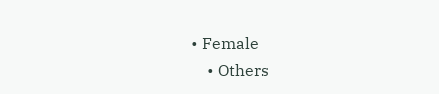• Female
    • Others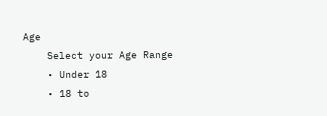Age
    Select your Age Range
    • Under 18
    • 18 to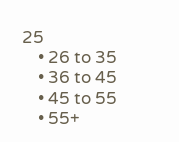25
    • 26 to 35
    • 36 to 45
    • 45 to 55
    • 55+